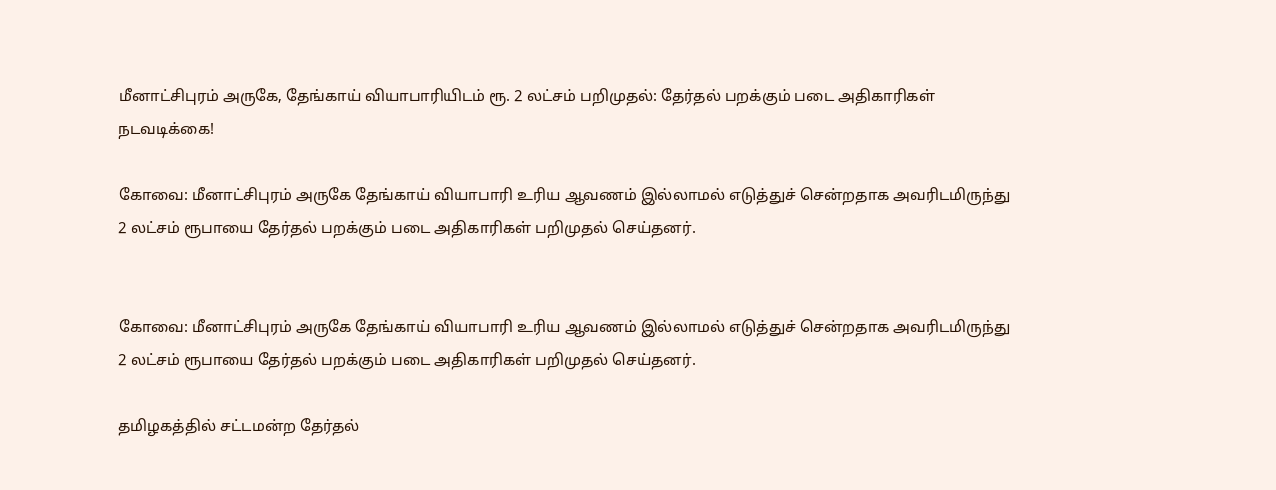மீனாட்சிபுரம் அருகே, தேங்காய் வியாபாரியிடம் ரூ. 2 லட்சம் பறிமுதல்: தேர்தல் பறக்கும் படை அதிகாரிகள் நடவடிக்கை!

கோவை: மீனாட்சிபுரம் அருகே தேங்காய் வியாபாரி உரிய ஆவணம் இல்லாமல் எடுத்துச் சென்றதாக அவரிடமிருந்து 2 லட்சம் ரூபாயை தேர்தல் பறக்கும் படை அதிகாரிகள் பறிமுதல் செய்தனர்.


கோவை: மீனாட்சிபுரம் அருகே தேங்காய் வியாபாரி உரிய ஆவணம் இல்லாமல் எடுத்துச் சென்றதாக அவரிடமிருந்து 2 லட்சம் ரூபாயை தேர்தல் பறக்கும் படை அதிகாரிகள் பறிமுதல் செய்தனர்.

தமிழகத்தில் சட்டமன்ற தேர்தல்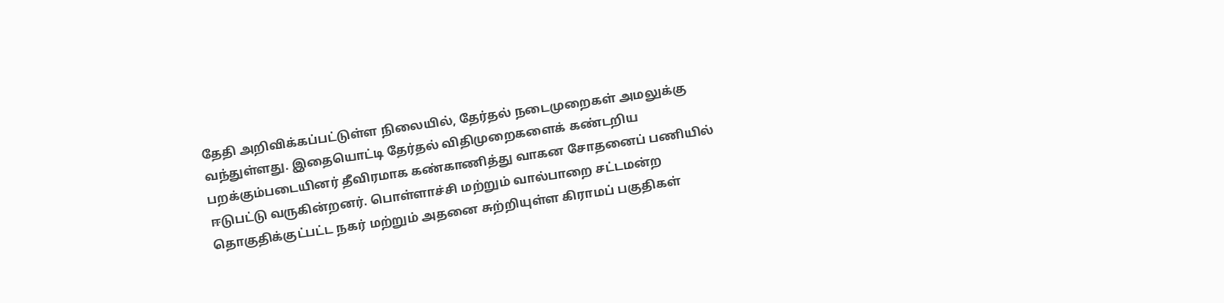தேதி அறிவிக்கப்பட்டுள்ள நிலையில், தேர்தல் நடைமுறைகள் அமலுக்கு வந்துள்ளது. இதையொட்டி தேர்தல் விதிமுறைகளைக் கண்டறிய பறக்கும்படையினர் தீவிரமாக கண்காணித்து வாகன சோதனைப் பணியில் ஈடுபட்டு வருகின்றனர். பொள்ளாச்சி மற்றும் வால்பாறை சட்டமன்ற தொகுதிக்குட்பட்ட நகர் மற்றும் அதனை சுற்றியுள்ள கிராமப் பகுதிகள்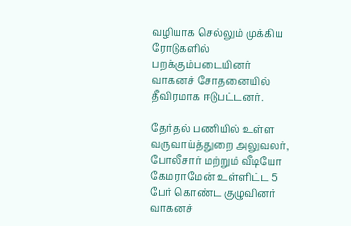வழியாக செல்லும் முக்கிய ரோடுகளில் பறக்கும்படையினர் வாகனச் சோதனையில் தீவிரமாக ஈடுபட்டனர்.

தேர்தல் பணியில் உள்ள வருவாய்த்துறை அலுவலர், போலீசார் மற்றும் வீடியோ கேமராமேன் உள்ளிட்ட 5 பேர் கொண்ட குழுவினர் வாகனச்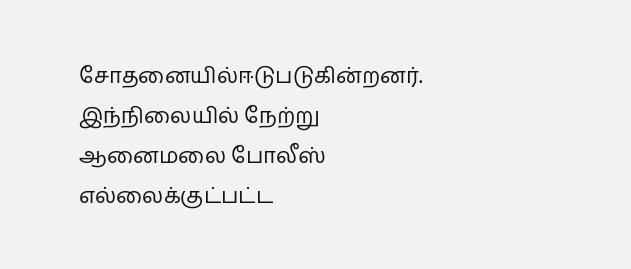சோதனையில்ஈடுபடுகின்றனர். இந்நிலையில் நேற்று ஆனைமலை போலீஸ் எல்லைக்குட்பட்ட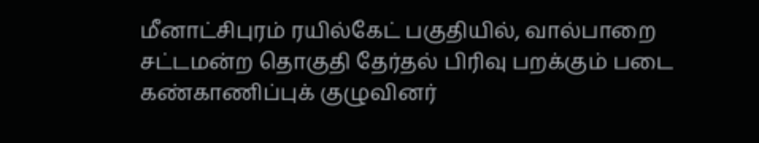மீனாட்சிபுரம் ரயில்கேட் பகுதியில், வால்பாறை சட்டமன்ற தொகுதி தேர்தல் பிரிவு பறக்கும் படை கண்காணிப்புக் குழுவினர்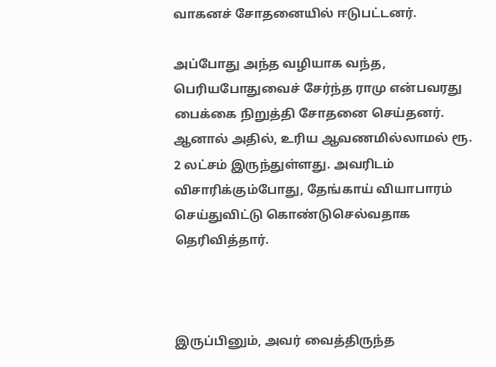வாகனச் சோதனையில் ஈடுபட்டனர்.

அப்போது அந்த வழியாக வந்த, பெரியபோதுவைச் சேர்ந்த ராமு என்பவரது பைக்கை நிறுத்தி சோதனை செய்தனர். ஆனால் அதில், உரிய ஆவணமில்லாமல் ரூ. 2 லட்சம் இருந்துள்ளது. அவரிடம் விசாரிக்கும்போது, தேங்காய் வியாபாரம் செய்துவிட்டு கொண்டுசெல்வதாக தெரிவித்தார்.



இருப்பினும், அவர் வைத்திருந்த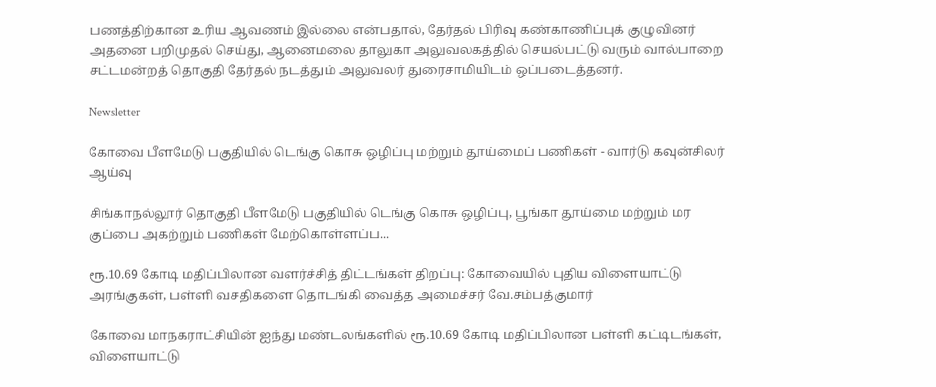பணத்திற்கான உரிய ஆவணம் இல்லை என்பதால், தேர்தல் பிரிவு கண்காணிப்புக் குழுவினர் அதனை பறிமுதல் செய்து, ஆனைமலை தாலுகா அலுவலகத்தில் செயல்பட்டு வரும் வால்பாறை சட்டமன்றத் தொகுதி தேர்தல் நடத்தும் அலுவலர் துரைசாமியிடம் ஒப்படைத்தனர்.

Newsletter

கோவை பீளமேடு பகுதியில் டெங்கு கொசு ஒழிப்பு மற்றும் தூய்மைப் பணிகள் - வார்டு கவுன்சிலர் ஆய்வு

சிங்காநல்லூர் தொகுதி பீளமேடு பகுதியில் டெங்கு கொசு ஒழிப்பு, பூங்கா தூய்மை மற்றும் மர குப்பை அகற்றும் பணிகள் மேற்கொள்ளப்ப...

ரூ.10.69 கோடி மதிப்பிலான வளர்ச்சித் திட்டங்கள் திறப்பு: கோவையில் புதிய விளையாட்டு அரங்குகள், பள்ளி வசதிகளை தொடங்கி வைத்த அமைச்சர் வே.சம்பத்குமார்

கோவை மாநகராட்சியின் ஐந்து மண்டலங்களில் ரூ.10.69 கோடி மதிப்பிலான பள்ளி கட்டிடங்கள், விளையாட்டு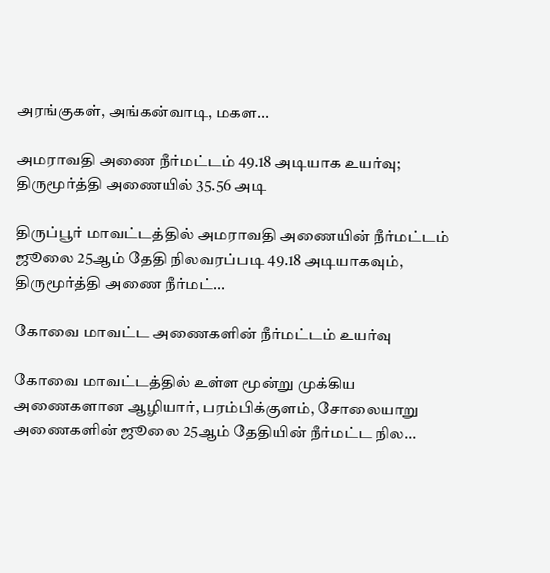அரங்குகள், அங்கன்வாடி, மகள...

அமராவதி அணை நீர்மட்டம் 49.18 அடியாக உயர்வு; திருமூர்த்தி அணையில் 35.56 அடி

திருப்பூர் மாவட்டத்தில் அமராவதி அணையின் நீர்மட்டம் ஜூலை 25ஆம் தேதி நிலவரப்படி 49.18 அடியாகவும், திருமூர்த்தி அணை நீர்மட்...

கோவை மாவட்ட அணைகளின் நீர்மட்டம் உயர்வு

கோவை மாவட்டத்தில் உள்ள மூன்று முக்கிய அணைகளான ஆழியார், பரம்பிக்குளம், சோலையாறு அணைகளின் ஜூலை 25ஆம் தேதியின் நீர்மட்ட நில...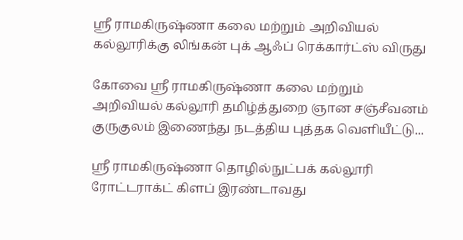ஸ்ரீ ராமகிருஷ்ணா கலை மற்றும் அறிவியல் கல்லூரிக்கு லிங்கன் புக் ஆஃப் ரெக்கார்ட்ஸ் விருது

கோவை ஸ்ரீ ராமகிருஷ்ணா கலை மற்றும் அறிவியல் கல்லூரி தமிழ்த்துறை ஞான சஞ்சீவனம் குருகுலம் இணைந்து நடத்திய புத்தக வெளியீட்டு...

ஸ்ரீ ராமகிருஷ்ணா தொழில்நுட்பக் கல்லூரி ரோட்டராக்ட் கிளப் இரண்டாவது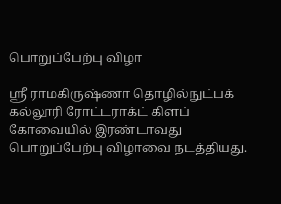பொறுப்பேற்பு விழா

ஸ்ரீ ராமகிருஷ்ணா தொழில்நுட்பக் கல்லூரி ரோட்டராக்ட் கிளப் கோவையில் இரண்டாவது பொறுப்பேற்பு விழாவை நடத்தியது.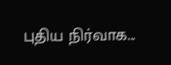புதிய நிர்வாக...